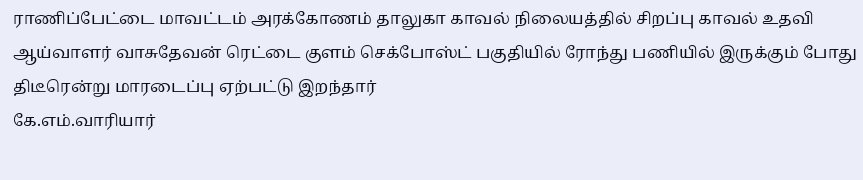ராணிப்பேட்டை மாவட்டம் அரக்கோணம் தாலுகா காவல் நிலையத்தில் சிறப்பு காவல் உதவி ஆய்வாளர் வாசுதேவன் ரெட்டை குளம் செக்போஸ்ட் பகுதியில் ரோந்து பணியில் இருக்கும் போது திடீரென்று மாரடைப்பு ஏற்பட்டு இறந்தார்
கே.எம்.வாரியார்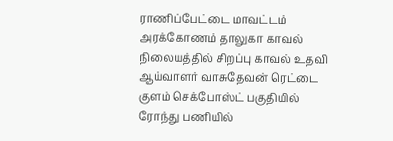ராணிப்பேட்டை மாவட்டம் அரக்கோணம் தாலுகா காவல் நிலையத்தில் சிறப்பு காவல் உதவி ஆய்வாளர் வாசுதேவன் ரெட்டை குளம் செக்போஸ்ட் பகுதியில் ரோந்து பணியில்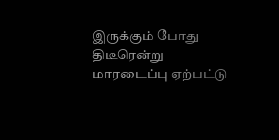இருக்கும் போது திடீரென்று மாரடைப்பு ஏற்பட்டு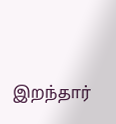இறந்தார்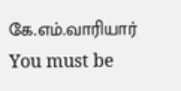கே.எம்.வாரியார்
You must be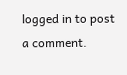logged in to post a comment.